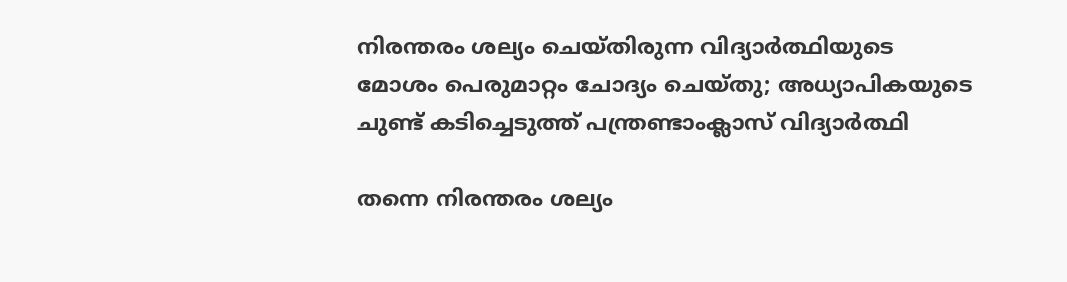നിരന്തരം ശല്യം ചെയ്തിരുന്ന വിദ്യാർത്ഥിയുടെ മോശം പെരുമാറ്റം ചോദ്യം ചെയ്തു; അധ്യാപികയുടെ ചുണ്ട് കടിച്ചെടുത്ത് പന്ത്രണ്ടാംക്ലാസ് വിദ്യാർത്ഥി

തന്നെ നിരന്തരം ശല്യം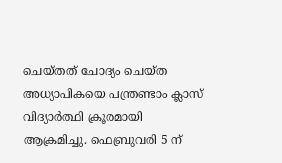ചെയ്തത് ചോദ്യം ചെയ്ത അധ്യാപികയെ പന്ത്രണ്ടാം ക്ലാസ് വിദ്യാർത്ഥി ക്രൂരമായി ആക്രമിച്ചു. ഫെബ്രുവരി 5 ന്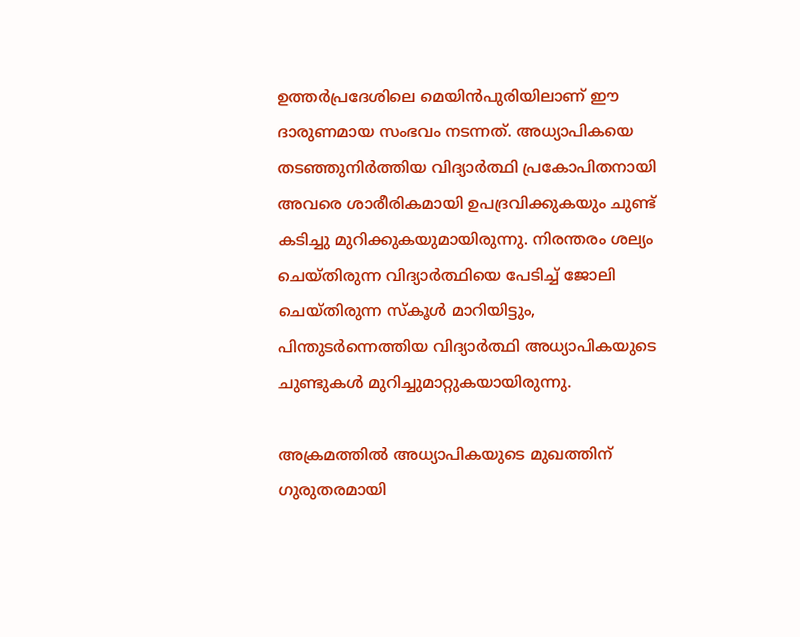ഉത്തർപ്രദേശിലെ മെയിൻപുരിയിലാണ് ഈ ദാരുണമായ സംഭവം നടന്നത്. അധ്യാപികയെ തടഞ്ഞുനിർത്തിയ വിദ്യാർത്ഥി പ്രകോപിതനായി അവരെ ശാരീരികമായി ഉപദ്രവിക്കുകയും ചുണ്ട് കടിച്ചു മുറിക്കുകയുമായിരുന്നു. നിരന്തരം ശല്യം ചെയ്തിരുന്ന വിദ്യാർത്ഥിയെ പേടിച്ച് ജോലി ചെയ്തിരുന്ന സ്‌കൂൾ മാറിയിട്ടും, പിന്തുടർന്നെത്തിയ വിദ്യാർത്ഥി അധ്യാപികയുടെ ചുണ്ടുകൾ മുറിച്ചുമാറ്റുകയായിരുന്നു.

അക്രമത്തിൽ അധ്യാപികയുടെ മുഖത്തിന് ഗുരുതരമായി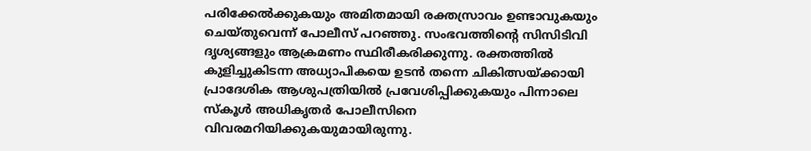പരിക്കേൽക്കുകയും അമിതമായി രക്തസ്രാവം ഉണ്ടാവുകയും ചെയ്തുവെന്ന് പോലീസ് പറഞ്ഞു. സംഭവത്തിന്റെ സിസിടിവി ദൃശ്യങ്ങളും ആക്രമണം സ്ഥിരീകരിക്കുന്നു. രക്തത്തില്‍ കുളിച്ചുകിടന്ന അധ്യാപികയെ ഉടൻ തന്നെ ചികിത്സയ്ക്കായി പ്രാദേശിക ആശുപത്രിയിൽ പ്രവേശിപ്പിക്കുകയും പിന്നാലെ സ്കൂൾ അധികൃതർ പോലീസിനെ വിവരമറിയിക്കുകയുമായിരുന്നു.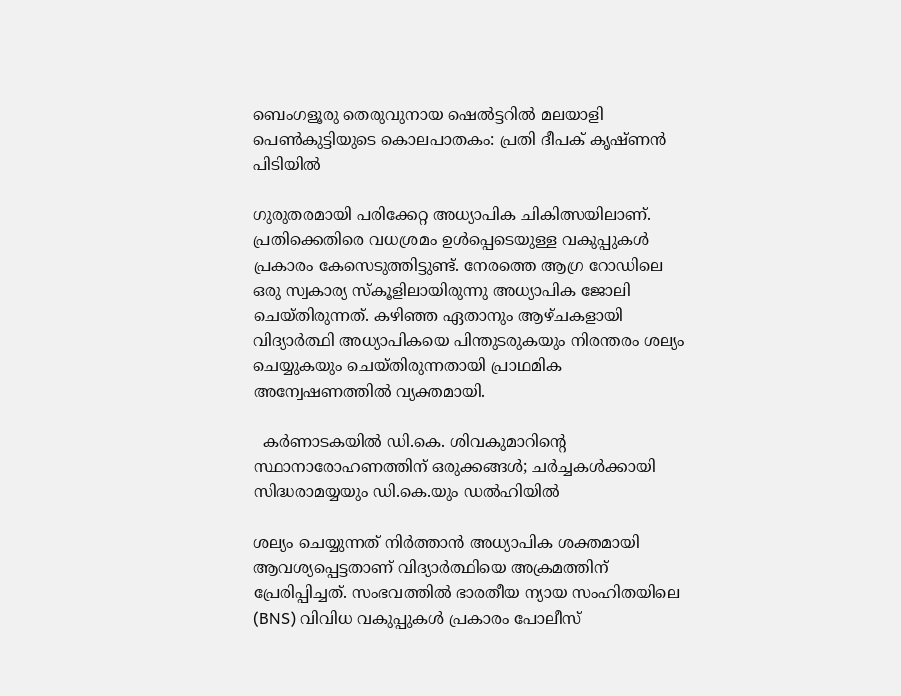ബെംഗളൂരു തെരുവുനായ ഷെൽട്ടറിൽ മലയാളി പെൺകുട്ടിയുടെ കൊലപാതകം: പ്രതി ദീപക് കൃഷ്ണൻ പിടിയിൽ

ഗുരുതരമായി പരിക്കേറ്റ അധ്യാപിക ചികിത്സയിലാണ്. പ്രതിക്കെതിരെ വധശ്രമം ഉൾപ്പെടെയുള്ള വകുപ്പുകൾ പ്രകാരം കേസെടുത്തിട്ടുണ്ട്. നേരത്തെ ആഗ്ര റോഡിലെ ഒരു സ്വകാര്യ സ്കൂളിലായിരുന്നു അധ്യാപിക ജോലി ചെയ്തിരുന്നത്. കഴിഞ്ഞ ഏതാനും ആഴ്ചകളായി വിദ്യാർത്ഥി അധ്യാപികയെ പിന്തുടരുകയും നിരന്തരം ശല്യം ചെയ്യുകയും ചെയ്തിരുന്നതായി പ്രാഥമിക അന്വേഷണത്തിൽ വ്യക്തമായി.

  കർണാടകയിൽ ഡി.കെ. ശിവകുമാറിന്റെ സ്ഥാനാരോഹണത്തിന് ഒരുക്കങ്ങൾ; ചർച്ചകൾക്കായി സിദ്ധരാമയ്യയും ഡി.കെ.യും ഡൽഹിയിൽ

ശല്യം ചെയ്യുന്നത് നിർത്താൻ അധ്യാപിക ശക്തമായി ആവശ്യപ്പെട്ടതാണ് വിദ്യാർത്ഥിയെ അക്രമത്തിന് പ്രേരിപ്പിച്ചത്. സംഭവത്തിൽ ഭാരതീയ ന്യായ സംഹിതയിലെ (BNS) വിവിധ വകുപ്പുകൾ പ്രകാരം പോലീസ്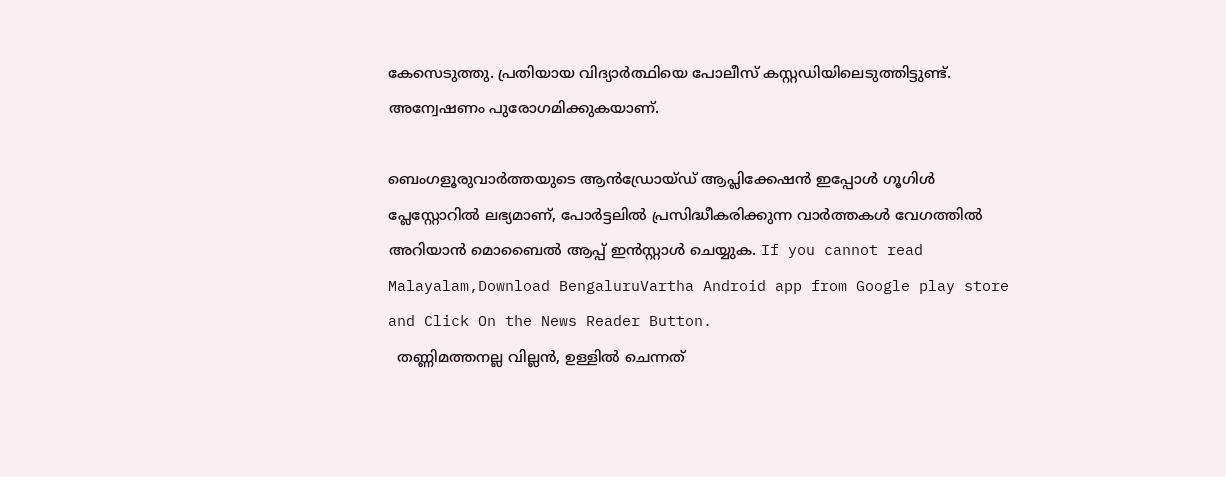കേസെടുത്തു. പ്രതിയായ വിദ്യാർത്ഥിയെ പോലീസ് കസ്റ്റഡിയിലെടുത്തിട്ടുണ്ട്. അന്വേഷണം പുരോഗമിക്കുകയാണ്.

ബെംഗളൂരുവാർത്തയുടെ ആൻഡ്രോയ്ഡ് ആപ്ലിക്കേഷൻ ഇപ്പോൾ ഗൂഗിൾ പ്ലേസ്റ്റോറിൽ ലഭ്യമാണ്, പോർട്ടലിൽ പ്രസിദ്ധീകരിക്കുന്ന വാർത്തകൾ വേഗത്തിൽ അറിയാൻ മൊബൈൽ ആപ്പ് ഇൻസ്റ്റാൾ ചെയ്യുക. If you cannot read Malayalam,Download BengaluruVartha Android app from Google play store and Click On the News Reader Button.
  തണ്ണിമത്തനല്ല വില്ലൻ, ഉള്ളിൽ ചെന്നത്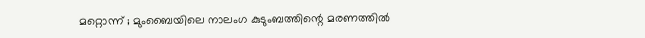മറ്റൊന്ന് ; മുംബൈയിലെ നാലംഗ കുടുംബത്തിന്റെ മരണത്തിൽ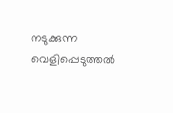നടുക്കുന്ന വെളിപ്പെടുത്തൽ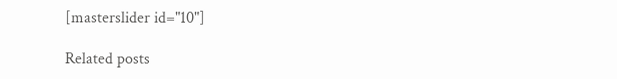[masterslider id="10"]

Related posts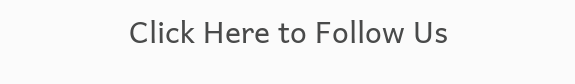Click Here to Follow Us